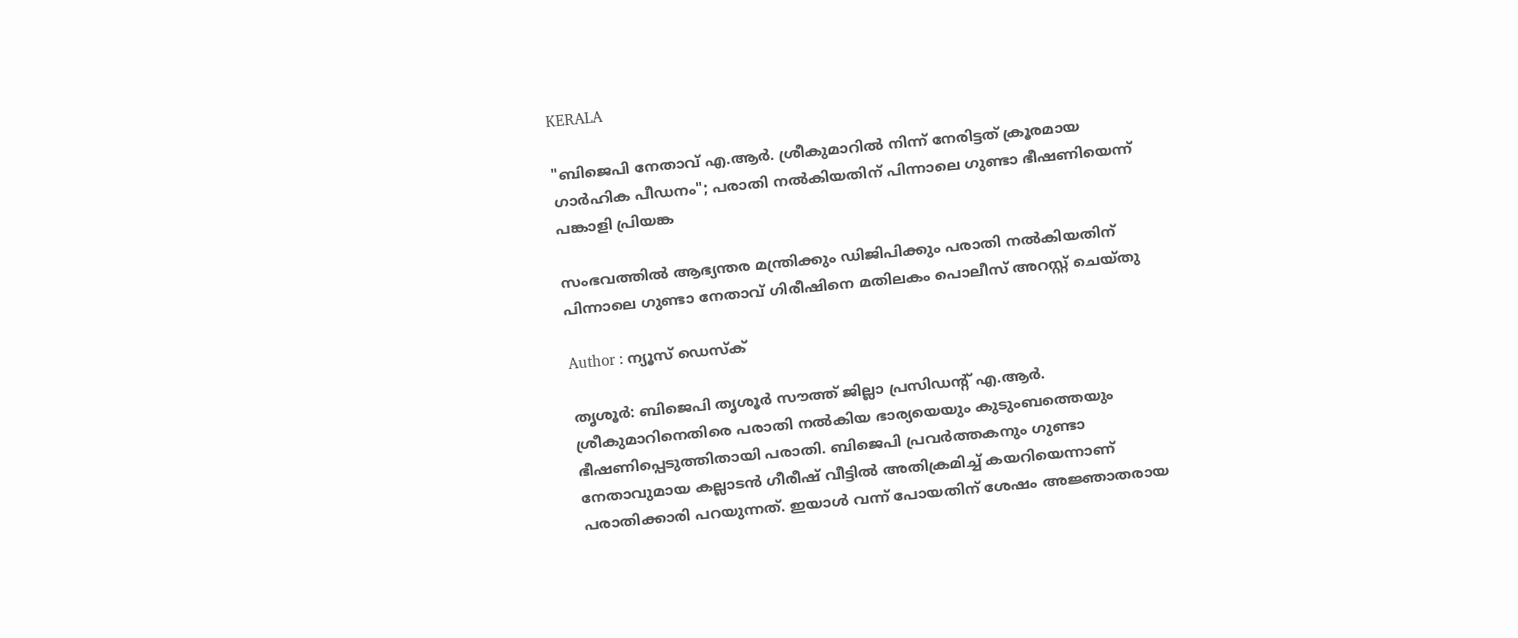KERALA

"ബിജെപി നേതാവ് എ.ആർ. ശ്രീകുമാറിൽ നിന്ന് നേരിട്ടത് ക്രൂരമായ ഗാർഹിക പീഡനം"; പരാതി നൽകിയതിന് പിന്നാലെ ഗുണ്ടാ ഭീഷണിയെന്ന് പങ്കാളി പ്രിയങ്ക

സംഭവത്തിൽ ആഭ്യന്തര മന്ത്രിക്കും ഡിജിപിക്കും പരാതി നൽകിയതിന് പിന്നാലെ ഗുണ്ടാ നേതാവ് ഗിരീഷിനെ മതിലകം പൊലീസ് അറസ്റ്റ് ചെയ്തു

Author : ന്യൂസ് ഡെസ്ക്

തൃശൂർ: ബിജെപി തൃശൂർ സൗത്ത് ജില്ലാ പ്രസിഡന്റ് എ.ആർ. ശ്രീകുമാറിനെതിരെ പരാതി നൽകിയ ഭാര്യയെയും കുടുംബത്തെയും ഭീഷണിപ്പെടുത്തിതായി പരാതി. ബിജെപി പ്രവർത്തകനും ‌ഗുണ്ടാ നേതാവുമായ കല്ലാടൻ ഗീരീഷ് വീട്ടിൽ അതിക്രമിച്ച് കയറിയെന്നാണ് പരാതിക്കാരി പറയുന്നത്. ഇയാൾ വന്ന് പോയതിന് ശേഷം അജ്ഞാതരായ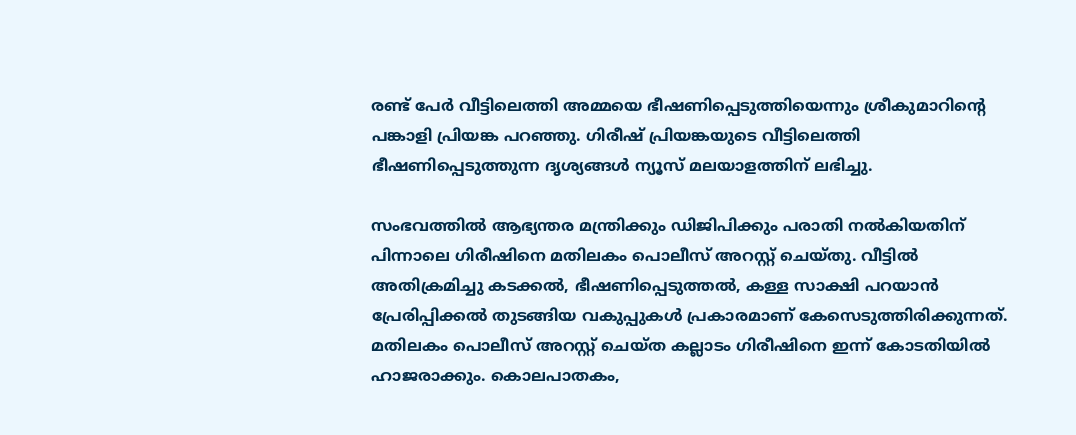രണ്ട് പേർ വീട്ടിലെത്തി അമ്മയെ ഭീഷണിപ്പെടുത്തിയെന്നും ശ്രീകുമാറിന്റെ പങ്കാളി പ്രിയങ്ക പറഞ്ഞു. ഗിരീഷ് പ്രിയങ്കയുടെ വീട്ടിലെത്തി ഭീഷണിപ്പെടുത്തുന്ന ദൃശ്യങ്ങൾ ന്യൂസ് മലയാളത്തിന് ലഭിച്ചു.

സംഭവത്തിൽ ആഭ്യന്തര മന്ത്രിക്കും ഡിജിപിക്കും പരാതി നൽകിയതിന് പിന്നാലെ ഗിരീഷിനെ മതിലകം പൊലീസ് അറസ്റ്റ് ചെയ്തു. വീട്ടിൽ അതിക്രമിച്ചു കടക്കൽ, ഭീഷണിപ്പെടുത്തൽ, കള്ള സാക്ഷി പറയാൻ പ്രേരിപ്പിക്കൽ തുടങ്ങിയ വകുപ്പുകൾ പ്രകാരമാണ് കേസെടുത്തിരിക്കുന്നത്. മതിലകം പൊലീസ് അറസ്റ്റ് ചെയ്ത കല്ലാടം ഗിരീഷിനെ ഇന്ന് കോടതിയിൽ ഹാജരാക്കും. കൊലപാതകം,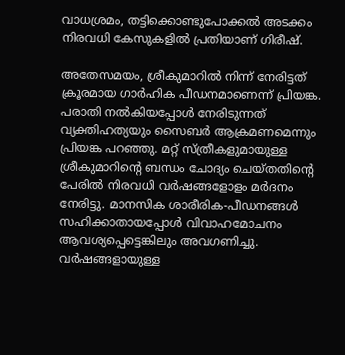വാധശ്രമം, തട്ടിക്കൊണ്ടുപോക്കൽ അടക്കം നിരവധി കേസുകളിൽ പ്രതിയാണ് ഗിരീഷ്.

അതേസമയം, ശ്രീകുമാറിൽ നിന്ന് നേരിട്ടത് ക്രൂരമായ ഗാർഹിക പീഡനമാണെന്ന് പ്രിയങ്ക. പരാതി നൽകിയപ്പോൾ നേരിടുന്നത് വ്യക്തിഹത്യയും സൈബർ ആക്രമണമെന്നും പ്രിയങ്ക പറഞ്ഞു. മറ്റ് സ്ത്രീകളുമായുള്ള ശ്രീകുമാറിന്റെ ബന്ധം ചോദ്യം ചെയ്തതിന്റെ പേരിൽ നിരവധി വർഷങ്ങളോളം മർദനം നേരിട്ടു. മാനസിക ശാരീരിക-പീഡനങ്ങൾ സഹിക്കാതായപ്പോൾ വിവാഹമോചനം ആവശ്യപ്പെട്ടെങ്കിലും അവഗണിച്ചു. വർഷങ്ങളായുള്ള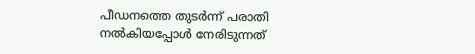പീഡനത്തെ തുടർന്ന് പരാതി നൽകിയപ്പോൾ നേരിടുന്നത്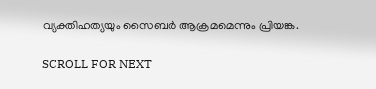വ്യക്തിഹത്യയും സൈബർ ആക്രമമെന്നും പ്രിയങ്ക.

SCROLL FOR NEXT